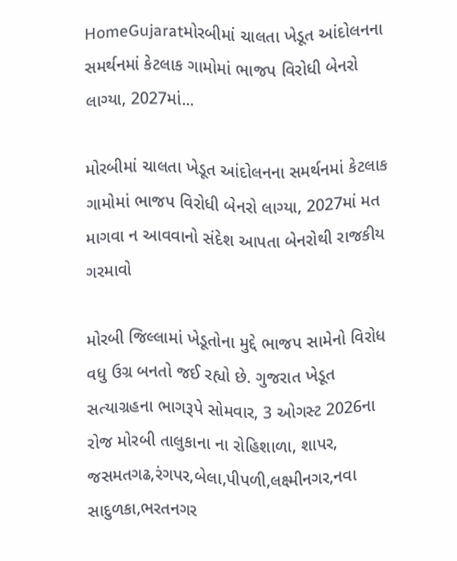HomeGujaratમોરબીમાં ચાલતા ખેડૂત આંદોલનના સમર્થનમાં કેટલાક ગામોમાં ભાજપ વિરોધી બેનરો લાગ્યા, 2027માં...

મોરબીમાં ચાલતા ખેડૂત આંદોલનના સમર્થનમાં કેટલાક ગામોમાં ભાજપ વિરોધી બેનરો લાગ્યા, 2027માં મત માગવા ન આવવાનો સંદેશ આપતા બેનરોથી રાજકીય ગરમાવો

મોરબી જિલ્લામાં ખેડૂતોના મુદ્દે ભાજપ સામેનો વિરોધ વધુ ઉગ્ર બનતો જઈ રહ્યો છે. ગુજરાત ખેડૂત સત્યાગ્રહના ભાગરૂપે સોમવાર, 3 ઓગસ્ટ 2026ના રોજ મોરબી તાલુકાના ના રોહિશાળા, શાપર, જસમતગઢ,રંગપર,બેલા,પીપળી,લક્ષ્મીનગર,નવા સાદુળકા,ભરતનગર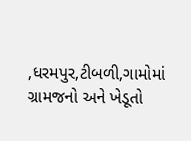,ધરમપુર,ટીબળી,ગામોમાં ગ્રામજનો અને ખેડૂતો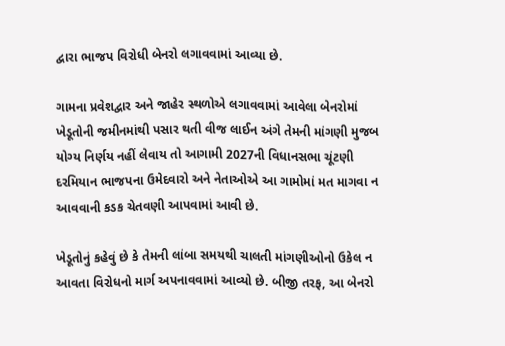દ્વારા ભાજપ વિરોધી બેનરો લગાવવામાં આવ્યા છે.

ગામના પ્રવેશદ્વાર અને જાહેર સ્થળોએ લગાવવામાં આવેલા બેનરોમાં ખેડૂતોની જમીનમાંથી પસાર થતી વીજ લાઈન અંગે તેમની માંગણી મુજબ યોગ્ય નિર્ણય નહીં લેવાય તો આગામી 2027ની વિધાનસભા ચૂંટણી દરમિયાન ભાજપના ઉમેદવારો અને નેતાઓએ આ ગામોમાં મત માગવા ન આવવાની કડક ચેતવણી આપવામાં આવી છે.

ખેડૂતોનું કહેવું છે કે તેમની લાંબા સમયથી ચાલતી માંગણીઓનો ઉકેલ ન આવતા વિરોધનો માર્ગ અપનાવવામાં આવ્યો છે. બીજી તરફ, આ બેનરો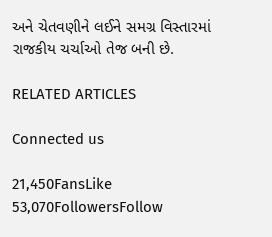અને ચેતવણીને લઈને સમગ્ર વિસ્તારમાં રાજકીય ચર્ચાઓ તેજ બની છે.

RELATED ARTICLES

Connected us

21,450FansLike
53,070FollowersFollow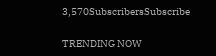3,570SubscribersSubscribe

TRENDING NOW